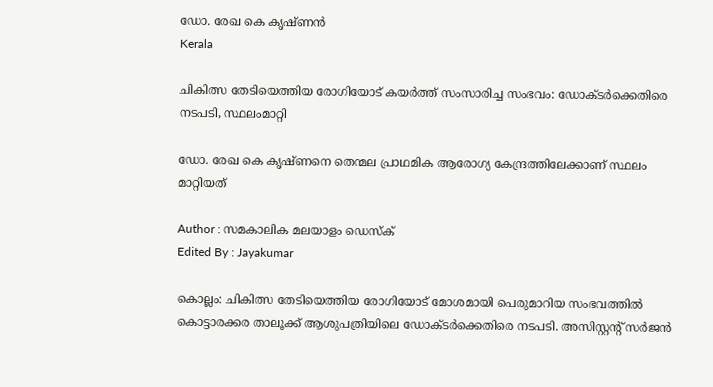ഡോ. രേഖ കെ കൃഷ്ണൻ
Kerala

ചികിത്സ തേടിയെത്തിയ രോഗിയോട് കയര്‍ത്ത് സംസാരിച്ച സംഭവം: ഡോക്ടര്‍ക്കെതിരെ നടപടി, സ്ഥലംമാറ്റി

ഡോ. രേഖ കെ കൃഷ്ണനെ തെന്മല പ്രാഥമിക ആരോഗ്യ കേന്ദ്രത്തിലേക്കാണ് സ്ഥലം മാറ്റിയത്

Author : സമകാലിക മലയാളം ഡെസ്ക്
Edited By : Jayakumar

കൊല്ലം: ചികിത്സ തേടിയെത്തിയ രോഗിയോട് മോശമായി പെരുമാറിയ സംഭവത്തില്‍ കൊട്ടാരക്കര താലൂക്ക് ആശുപത്രിയിലെ ഡോക്ടര്‍ക്കെതിരെ നടപടി. അസിസ്റ്റന്റ് സര്‍ജന്‍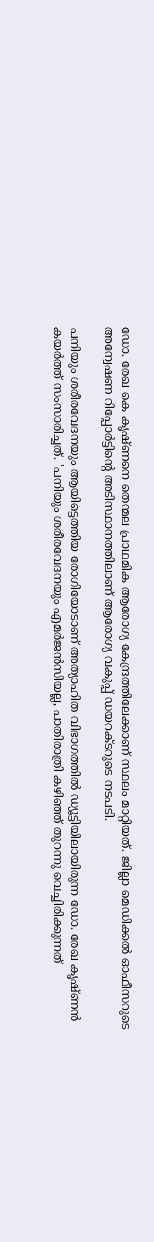ഡോ. രേഖ കെ കൃഷ്ണനെ തെന്മല പ്രാഥമിക ആരോഗ്യ കേന്ദ്രത്തിലേക്കാണ് സ്ഥലം മാറ്റിയത്. ജില്ലാ മെഡിക്കല്‍ ഓഫീസറുടെ അന്വേഷണ റിപ്പോര്‍ട്ടിന്റെ അടിസ്ഥാനത്തിലാണ് ആരോഗ്യ വകുപ്പ് ഡയറക്ടറുടെ നടപടി.

പനിയും ശരീരവേദനയും ആയിട്ടെത്തിയ രോഗിയോടാണ് അത്യാഹിത വിഭാഗത്തിൽ ഡ്യൂട്ടിയിലായിരുന്ന ഡോ. രേഖ കൃഷ്ണന്‍ കയര്‍ത്ത് സംസാരിച്ചത്. 'പനിയും ശരീരവേദനയും എമര്‍ജന്‍സിയല്ല, പാതിരാത്രി കഴിഞ്ഞ് തുറന്നു വെച്ചിരിക്കുന്നത്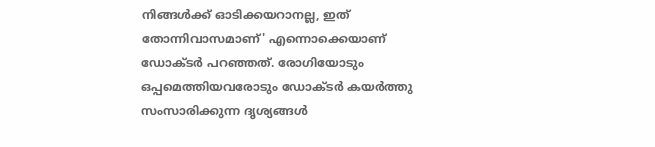നിങ്ങള്‍ക്ക് ഓടിക്കയറാനല്ല, ഇത് തോന്നിവാസമാണ്' എന്നൊക്കെയാണ് ഡോക്ടര്‍ പറഞ്ഞത്. രോഗിയോടും ഒപ്പമെത്തിയവരോടും ഡോക്ടര്‍ കയര്‍ത്തു സംസാരിക്കുന്ന ദൃശ്യങ്ങള്‍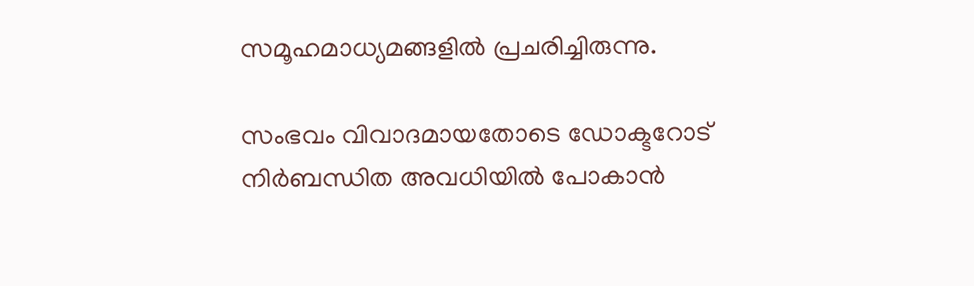സമൂഹമാധ്യമങ്ങളില്‍ പ്രചരിച്ചിരുന്നു.

സംഭവം വിവാദമായതോടെ ഡോക്ടറോട് നിര്‍ബന്ധിത അവധിയില്‍ പോകാന്‍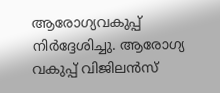ആരോഗ്യവകുപ്പ് നിര്‍ദ്ദേശിച്ചു. ആരോഗ്യ വകുപ്പ് വിജിലന്‍സ്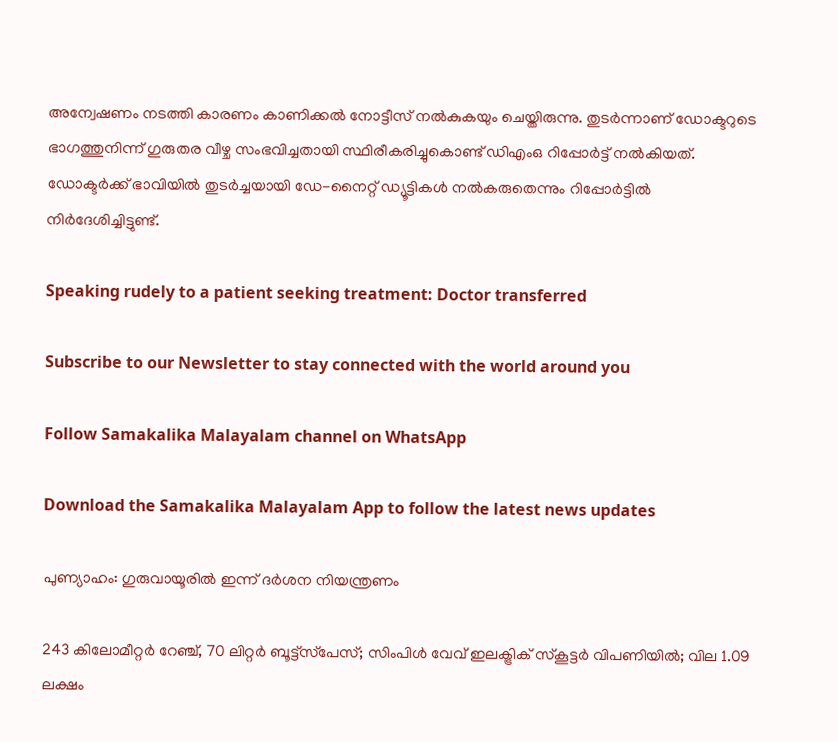അന്വേഷണം നടത്തി കാരണം കാണിക്കല്‍ നോട്ടീസ് നല്‍കുകയും ചെയ്തിരുന്നു. തുടര്‍ന്നാണ് ഡോക്ടറുടെ ഭാഗത്തുനിന്ന് ഗുരുതര വീഴ്ച സംഭവിച്ചതായി സ്ഥിരീകരിച്ചുകൊണ്ട് ഡിഎംഒ റിപ്പോര്‍ട്ട് നല്‍കിയത്. ഡോക്ടര്‍ക്ക് ഭാവിയില്‍ തുടര്‍ച്ചയായി ഡേ-നൈറ്റ് ഡ്യൂട്ടികള്‍ നല്‍കരുതെന്നും റിപ്പോര്‍ട്ടില്‍ നിര്‍ദേശിച്ചിട്ടുണ്ട്.

Speaking rudely to a patient seeking treatment: Doctor transferred

Subscribe to our Newsletter to stay connected with the world around you

Follow Samakalika Malayalam channel on WhatsApp

Download the Samakalika Malayalam App to follow the latest news updates

പുണ്യാഹം: ഗുരുവായൂരിൽ ഇന്ന് ദർശന നിയന്ത്രണം

243 കിലോമീറ്റര്‍ റേഞ്ച്, 70 ലിറ്റര്‍ ബൂട്ട്‌സ്‌പേസ്; സിംപിള്‍ വേവ് ഇലക്ട്രിക് സ്‌കൂട്ടര്‍ വിപണിയില്‍; വില 1.09 ലക്ഷം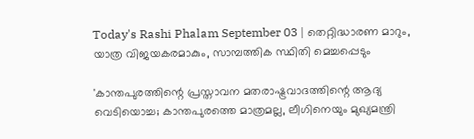Today's Rashi Phalam September 03 | തെറ്റിദ്ധാരണ മാറും, യാത്ര വിജയകരമാകും, സാമ്പത്തിക സ്ഥിതി മെച്ചപ്പെടും

'കാന്തപുരത്തിന്റെ പ്രസ്താവന മതരാഷ്ട്രവാദത്തിന്റെ ആദ്യ വെടിയൊച്ച; കാന്തപുരത്തെ മാത്രമല്ല, ലീഗിനെയും മുഖ്യമന്ത്രി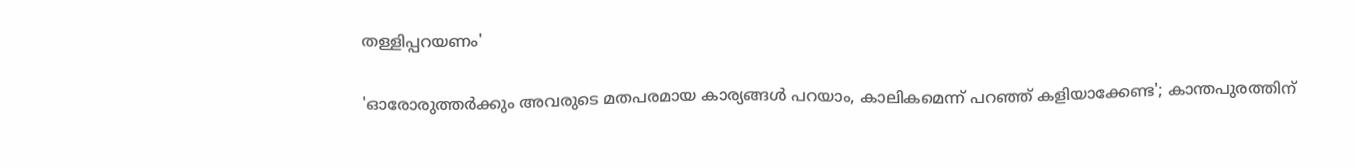തള്ളിപ്പറയണം'

'ഓരോരുത്തര്‍ക്കും അവരുടെ മതപരമായ കാര്യങ്ങള്‍ പറയാം, കാലികമെന്ന് പറഞ്ഞ് കളിയാക്കേണ്ട'; കാന്തപുരത്തിന്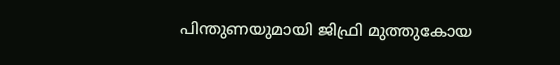പിന്തുണയുമായി ജിഫ്രി മുത്തുകോയ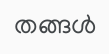തങ്ങള്‍